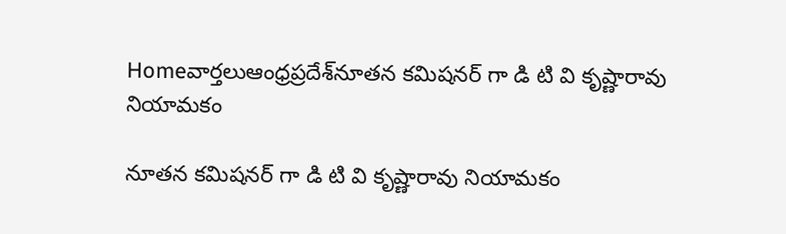Homeవార్తలుఆంధ్రప్రదేశ్‌నూతన కమిషనర్ గా డి టి వి కృష్ణారావు నియామ‌కం

నూతన కమిషనర్ గా డి టి వి కృష్ణారావు నియామ‌కం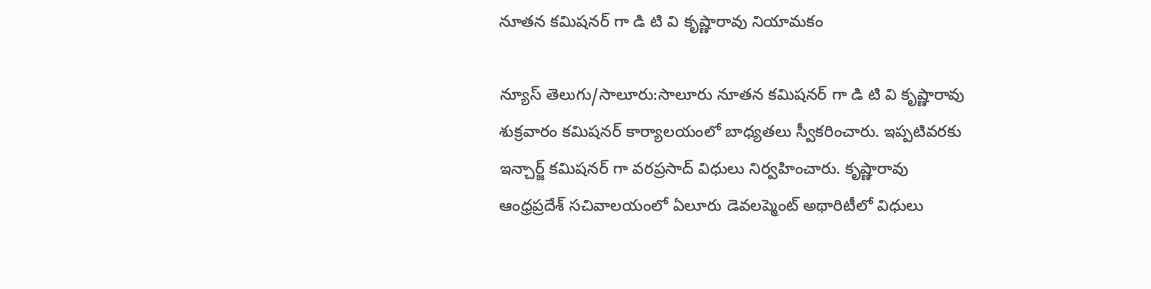నూతన కమిషనర్ గా డి టి వి కృష్ణారావు నియామ‌కం

న్యూస్ తెలుగు/సాలూరు:సాలూరు నూతన కమిషనర్ గా డి టి వి కృష్ణారావు శుక్రవారం కమిషనర్ కార్యాలయంలో బాధ్యతలు స్వీకరించారు. ఇప్పటివరకు ఇన్చార్జ్ కమిషనర్ గా వరప్రసాద్ విధులు నిర్వహించారు. కృష్ణారావు ఆంధ్రప్రదేశ్ సచివాలయంలో ఏలూరు డెవలప్మెంట్ అథారిటీలో విధులు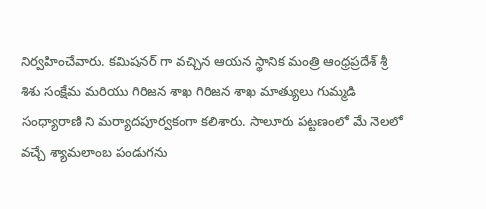నిర్వహించేవారు. కమిషనర్ గా వచ్చిన ఆయన స్థానిక మంత్రి ఆంధ్రప్రదేశ్ శ్రీ శిశు సంక్షేమ మరియు గిరిజన శాఖ గిరిజన శాఖ మాత్యులు గుమ్మడి సంధ్యారాణి ని మర్యాదపూర్వకంగా కలిశారు. సాలూరు పట్టణంలో మే నెలలో వచ్చే శ్యామలాంబ పండుగను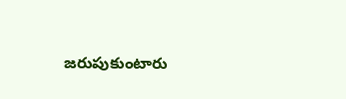జరుపుకుంటారు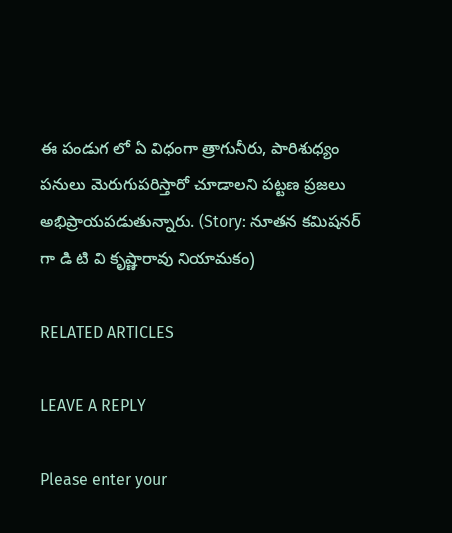ఈ పండుగ లో ఏ విధంగా త్రాగునీరు, పారిశుధ్యం పనులు మెరుగుపరిస్తారో చూడాలని పట్టణ ప్రజలు అభిప్రాయపడుతున్నారు. (Story: నూతన కమిషనర్ గా డి టి వి కృష్ణారావు నియామ‌కం)

RELATED ARTICLES

LEAVE A REPLY

Please enter your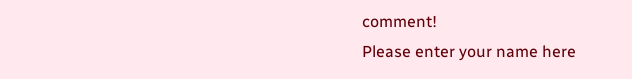comment!
Please enter your name here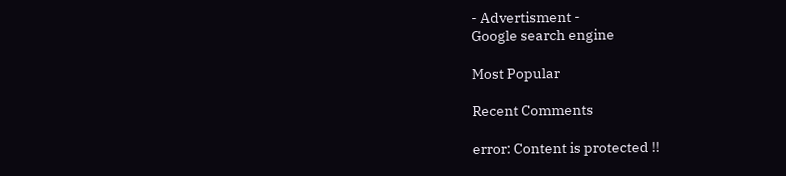- Advertisment -
Google search engine

Most Popular

Recent Comments

error: Content is protected !!